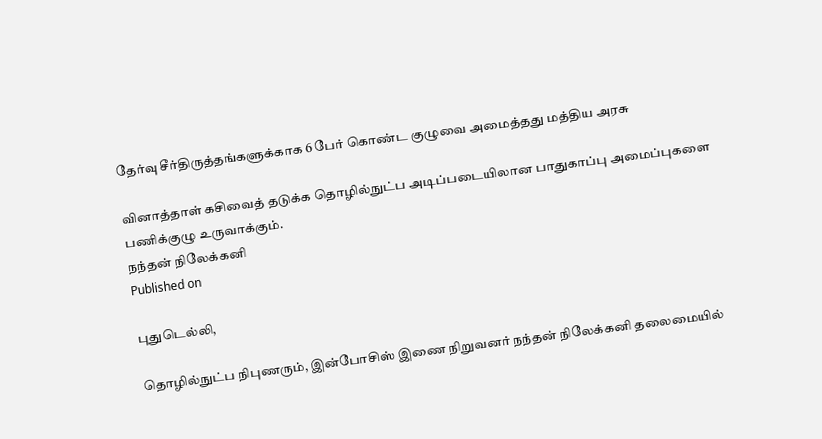தேர்வு சீர்திருத்தங்களுக்காக 6 பேர் கொண்ட குழுவை அமைத்தது மத்திய அரசு

வினாத்தாள் கசிவைத் தடுக்க தொழில்நுட்ப அடிப்படையிலான பாதுகாப்பு அமைப்புகளை பணிக்குழு உருவாக்கும்.
நந்தன் நிலேக்கனி
Published on

புதுடெல்லி,

தொழில்நுட்ப நிபுணரும், இன்போசிஸ் இணை நிறுவனர் நந்தன் நிலேக்கனி தலைமையில்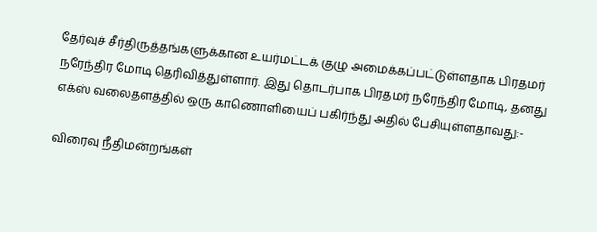தேர்வுச் சீர்திருத்தங்களுக்கான உயர்மட்டக் குழு அமைக்கப்பட்டுள்ளதாக பிரதமர் நரேந்திர மோடி தெரிவித்துள்ளார். இது தொடர்பாக பிரதமர் நரேந்திர மோடி, தனது எக்ஸ் வலைதளத்தில் ஒரு காணொளியைப் பகிர்ந்து அதில் பேசியுள்ளதாவது:-

விரைவு நீதிமன்றங்கள்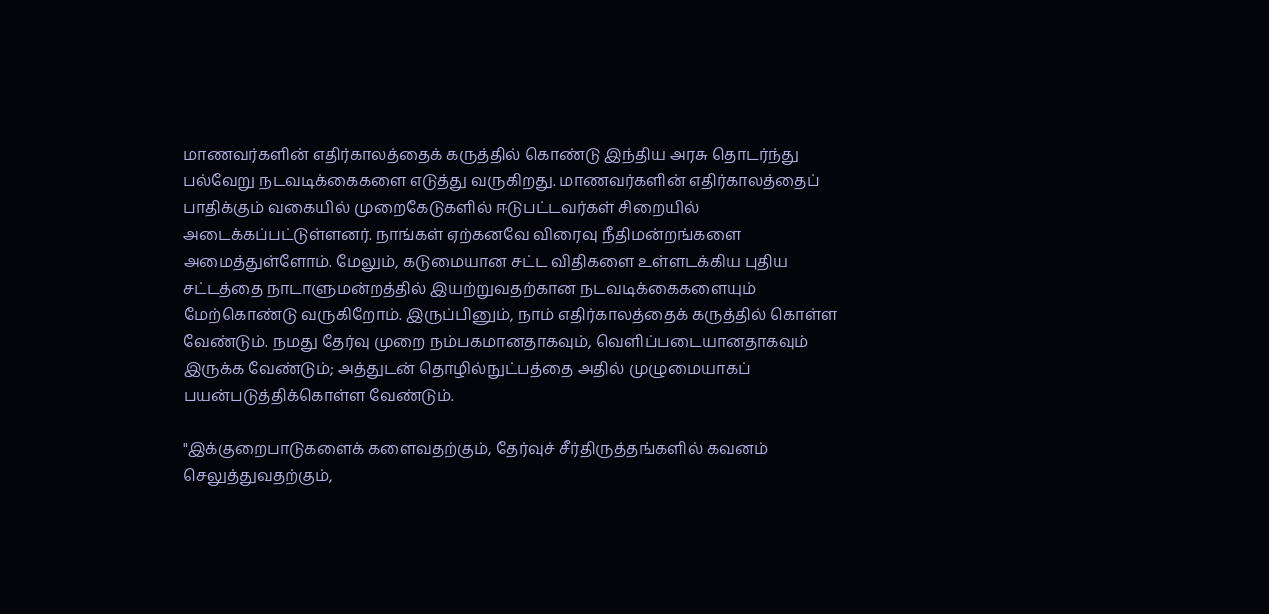மாணவர்களின் எதிர்காலத்தைக் கருத்தில் கொண்டு இந்திய அரசு தொடர்ந்து பல்வேறு நடவடிக்கைகளை எடுத்து வருகிறது. மாணவர்களின் எதிர்காலத்தைப் பாதிக்கும் வகையில் முறைகேடுகளில் ஈடுபட்டவர்கள் சிறையில் அடைக்கப்பட்டுள்ளனர். நாங்கள் ஏற்கனவே விரைவு நீதிமன்றங்களை அமைத்துள்ளோம். மேலும், கடுமையான சட்ட விதிகளை உள்ளடக்கிய புதிய சட்டத்தை நாடாளுமன்றத்தில் இயற்றுவதற்கான நடவடிக்கைகளையும் மேற்கொண்டு வருகிறோம். இருப்பினும், நாம் எதிர்காலத்தைக் கருத்தில் கொள்ள வேண்டும். நமது தேர்வு முறை நம்பகமானதாகவும், வெளிப்படையானதாகவும் இருக்க வேண்டும்; அத்துடன் தொழில்நுட்பத்தை அதில் முழுமையாகப் பயன்படுத்திக்கொள்ள வேண்டும்.

"இக்குறைபாடுகளைக் களைவதற்கும், தேர்வுச் சீர்திருத்தங்களில் கவனம் செலுத்துவதற்கும்,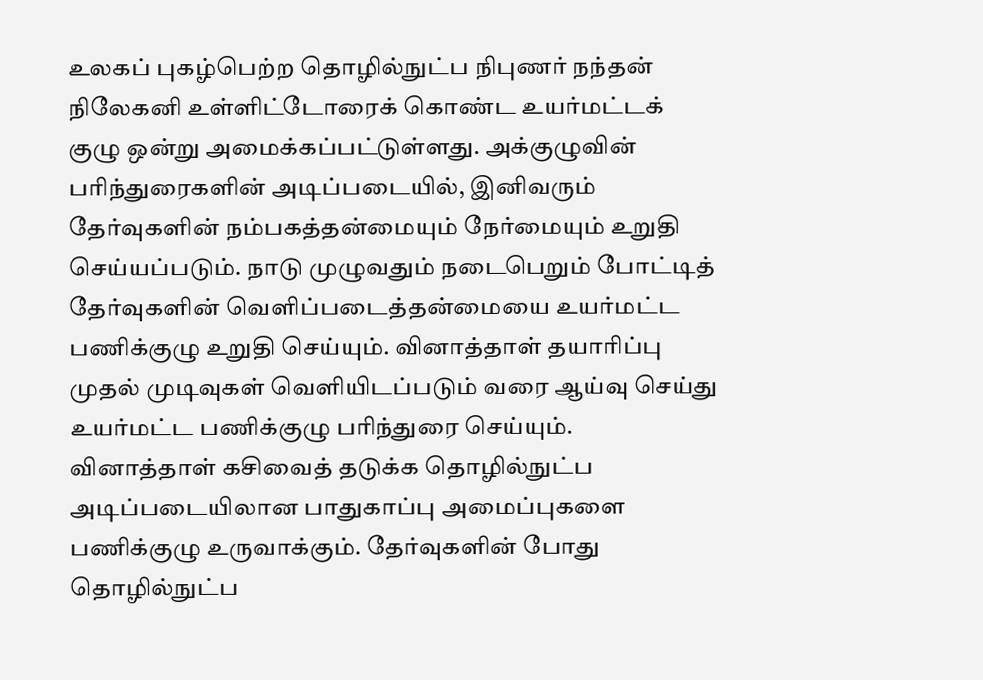உலகப் புகழ்பெற்ற தொழில்நுட்ப நிபுணர் நந்தன் நிலேகனி உள்ளிட்டோரைக் கொண்ட உயர்மட்டக் குழு ஒன்று அமைக்கப்பட்டுள்ளது. அக்குழுவின் பரிந்துரைகளின் அடிப்படையில், இனிவரும் தேர்வுகளின் நம்பகத்தன்மையும் நேர்மையும் உறுதி செய்யப்படும். நாடு முழுவதும் நடைபெறும் போட்டித் தேர்வுகளின் வெளிப்படைத்தன்மையை உயர்மட்ட பணிக்குழு உறுதி செய்யும். வினாத்தாள் தயாரிப்பு முதல் முடிவுகள் வெளியிடப்படும் வரை ஆய்வு செய்து உயர்மட்ட பணிக்குழு பரிந்துரை செய்யும். வினாத்தாள் கசிவைத் தடுக்க தொழில்நுட்ப அடிப்படையிலான பாதுகாப்பு அமைப்புகளை பணிக்குழு உருவாக்கும். தேர்வுகளின் போது தொழில்நுட்ப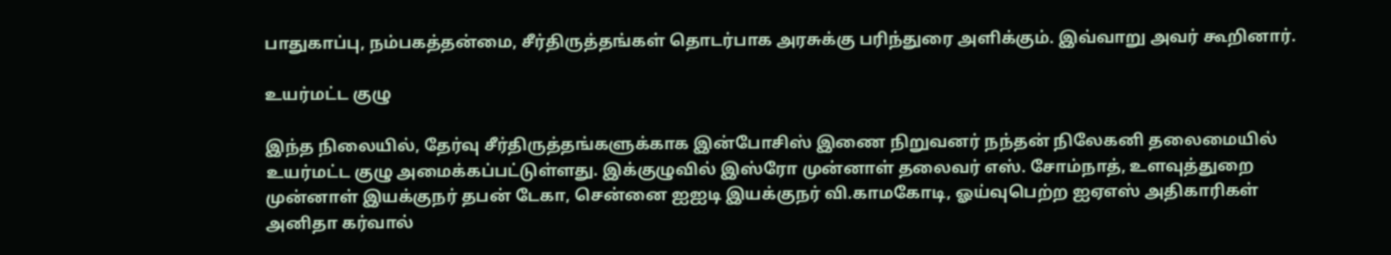பாதுகாப்பு, நம்பகத்தன்மை, சீர்திருத்தங்கள் தொடர்பாக அரசுக்கு பரிந்துரை அளிக்கும். இவ்வாறு அவர் கூறினார்.

உயர்மட்ட குழு

இந்த நிலையில், தேர்வு சீர்திருத்தங்களுக்காக இன்போசிஸ் இணை நிறுவனர் நந்தன் நிலேகனி தலைமையில் உயர்மட்ட குழு அமைக்கப்பட்டுள்ளது. இக்குழுவில் இஸ்ரோ முன்னாள் தலைவர் எஸ். சோம்நாத், உளவுத்துறை முன்னாள் இயக்குநர் தபன் டேகா, சென்னை ஐஐடி இயக்குநர் வி.காமகோடி, ஓய்வுபெற்ற ஐஏஎஸ் அதிகாரிகள் அனிதா கர்வால்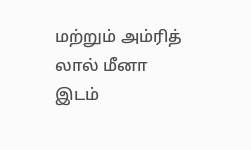மற்றும் அம்ரித் லால் மீனா இடம்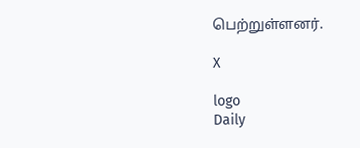பெற்றுள்ளனர்.

X

logo
Daily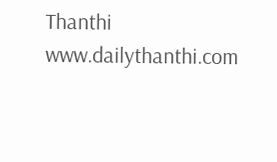Thanthi
www.dailythanthi.com